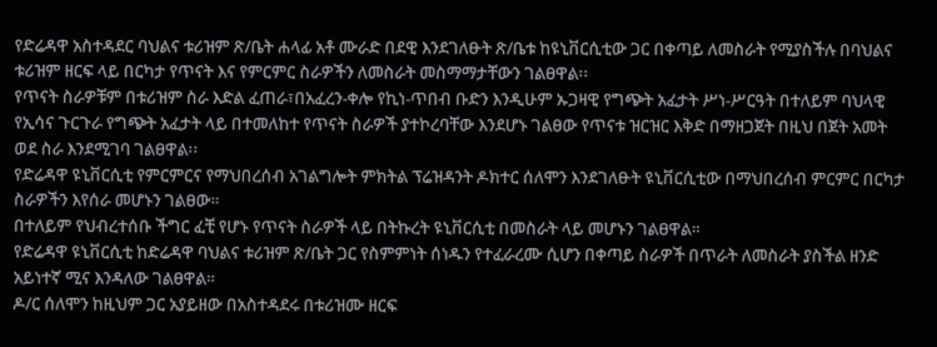የድሬዳዋ አስተዳደር ባህልና ቱሪዝም ጽ/ቤት ሐላፊ አቶ ሙራድ በደዊ እንደገለፁት ጽ/ቤቱ ከዩኒቨርሲቲው ጋር በቀጣይ ለመስራት የሚያስችሉ በባህልና ቱሪዝም ዘርፍ ላይ በርካታ የጥናት እና የምርምር ስራዎችን ለመስራት መስማማታቸውን ገልፀዋል፡፡
የጥናት ስራዎቹም በቱሪዝም ስራ እድል ፈጠራ፣በአፈረን-ቀሎ የኪነ-ጥበብ ቡድን እንዲሁም ኡጋዛዊ የግጭት አፈታት ሥነ-ሥርዓት በተለይም ባህላዊ የኢሳና ጉርጉራ የግጭት አፈታት ላይ በተመለከተ የጥናት ስራዎች ያተኮረባቸው እንደሆኑ ገልፀው የጥናቱ ዝርዝር እቅድ በማዘጋጀት በዚህ በጀት አመት ወደ ስራ እንደሚገባ ገልፀዋል፡፡
የድሬዳዋ ዩኒቨርሲቲ የምርምርና የማህበረሰብ አገልግሎት ምክትል ፕሬዝዳንት ዶክተር ሰለሞን እንደገለፁት ዩኒቨርሲቲው በማህበረሰብ ምርምር በርካታ ስራዎችን እየሰራ መሆኑን ገልፀው።
በተለይም የህብረተሰቡ ችግር ፈቺ የሆኑ የጥናት ስራዎች ላይ በትኩረት ዩኒቨርሲቲ በመስራት ላይ መሆኑን ገልፀዋል።
የድሬዳዋ ዩኒቨርሲቲ ከድሬዳዋ ባህልና ቱሪዝም ጽ/ቤት ጋር የስምምነት ሰነዱን የተፈራረሙ ሲሆን በቀጣይ ስራዎች በጥራት ለመስራት ያስችል ዘንድ አይነተኛ ሚና እንዳለው ገልፀዋል።
ዶ/ር ሰለሞን ከዚህም ጋር አያይዘው በአስተዳደሩ በቱሪዝሙ ዘርፍ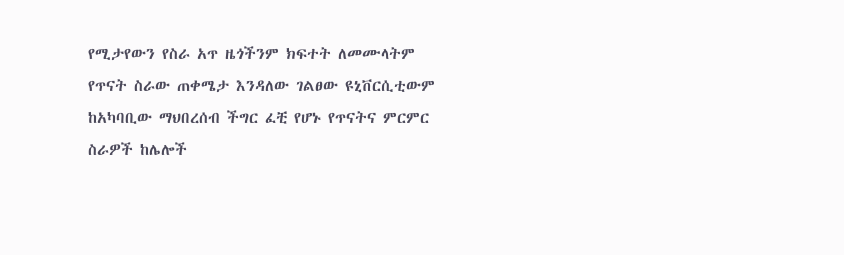የሚታየውን የስራ አጥ ዜጎችንም ክፍተት ለመሙላትም የጥናት ስራው ጠቀሜታ እንዳለው ገልፀው ዩኒቨርሲቲውም ከአካባቢው ማህበረሰብ ችግር ፈቺ የሆኑ የጥናትና ምርምር ስራዎች ከሌሎች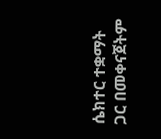ሴክተር ተቋማት ጋር በመቀናጀትም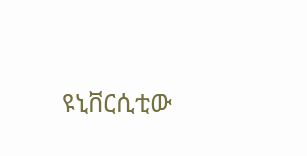ዩኒቨርሲቲው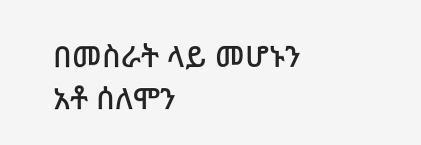በመስራት ላይ መሆኑን አቶ ሰለሞን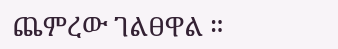ጨምረው ገልፀዋል ።